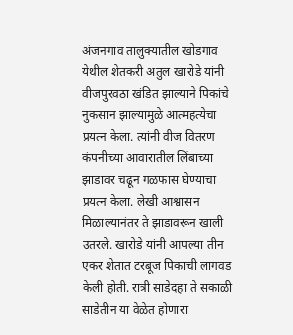अंजनगाव तालुक्यातील खोडगाव येथील शेतकरी अतुल खारोडे यांनी वीजपुरवठा खंडित झाल्याने पिकांचे नुकसान झाल्यामुळे आत्महत्येचा प्रयत्न केला. त्यांनी वीज वितरण कंपनीच्या आवारातील लिंबाच्या झाडावर चढून गळफास घेण्याचा प्रयत्न केला. लेखी आश्वासन मिळाल्यानंतर ते झाडावरून खाली उतरले. खारोडे यांनी आपल्या तीन एकर शेतात टरबूज पिकाची लागवड केली होती. रात्री साडेदहा ते सकाळी साडेतीन या वेळेत होणारा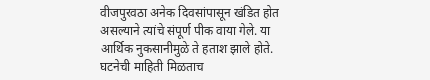वीजपुरवठा अनेक दिवसांपासून खंडित होत असल्याने त्यांचे संपूर्ण पीक वाया गेले. या आर्थिक नुकसानीमुळे ते हताश झाले होते. घटनेची माहिती मिळताच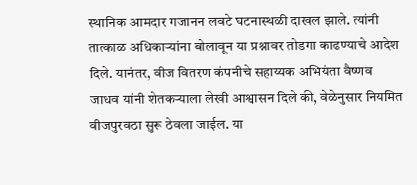स्थानिक आमदार गजानन लवटे घटनास्थळी दाखल झाले. त्यांनी तात्काळ अधिकाऱ्यांना बोलावून या प्रश्नावर तोडगा काढण्याचे आदेश दिले. यानंतर, वीज वितरण कंपनीचे सहाय्यक अभियंता वैष्णव जाधव यांनी शेतकऱ्याला लेखी आश्वासन दिले की, वेळेनुसार नियमित वीजपुरवठा सुरू ठेवला जाईल. या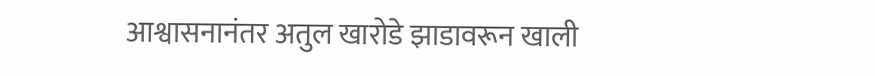आश्वासनानंतर अतुल खारोडे झाडावरून खाली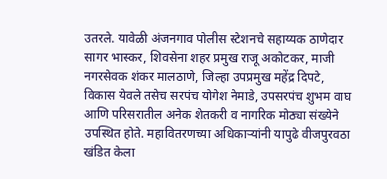उतरले. यावेळी अंजनगाव पोलीस स्टेशनचे सहाय्यक ठाणेदार सागर भास्कर, शिवसेना शहर प्रमुख राजू अकोटकर, माजी नगरसेवक शंकर मालठाणे, जिल्हा उपप्रमुख महेंद्र दिपटे, विकास येवले तसेच सरपंच योगेश नेमाडे, उपसरपंच शुभम वाघ आणि परिसरातील अनेक शेतकरी व नागरिक मोठ्या संख्येने उपस्थित होते. महावितरणच्या अधिकाऱ्यांनी यापुढे वीजपुरवठा खंडित केला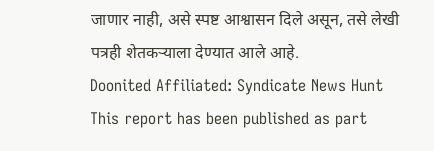जाणार नाही, असे स्पष्ट आश्वासन दिले असून, तसे लेखी पत्रही शेतकऱ्याला देण्यात आले आहे.
Doonited Affiliated: Syndicate News Hunt
This report has been published as part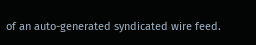of an auto-generated syndicated wire feed.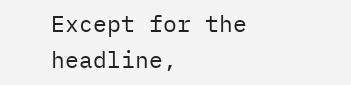Except for the headline,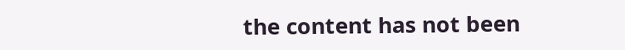the content has not been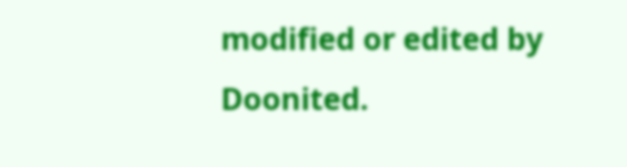modified or edited by Doonited.